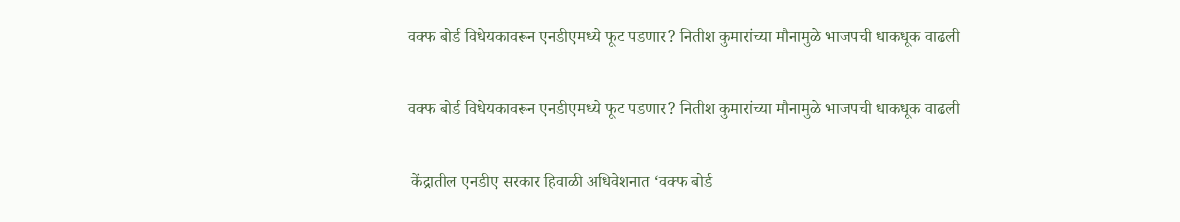वक्फ बोर्ड विधेयकावरून एनडीएमध्ये फूट पडणार? नितीश कुमारांच्या मौनामुळे भाजपची धाकधूक वाढली

वक्फ बोर्ड विधेयकावरून एनडीएमध्ये फूट पडणार? नितीश कुमारांच्या मौनामुळे भाजपची धाकधूक वाढली

 केंद्रातील एनडीए सरकार हिवाळी अधिवेशनात ‘वक्फ बोर्ड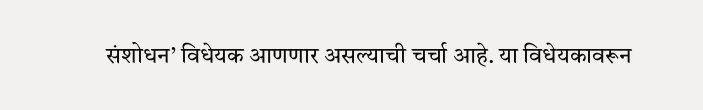संशोधन’ विधेयक आणणार असल्याची चर्चा आहे. या विधेयकावरून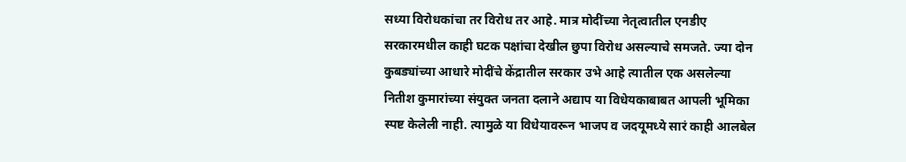सध्या विरोधकांचा तर विरोध तर आहे. मात्र मोदींच्या नेतृत्वातील एनडीए सरकारमधील काही घटक पक्षांचा देखील छुपा विरोध असल्याचे समजते. ज्या दोन कुबड्यांच्या आधारे मोदींचे केंद्रातील सरकार उभे आहे त्यातील एक असलेल्या नितीश कुमारांच्या संयुक्त जनता दलाने अद्याप या विधेयकाबाबत आपली भूमिका स्पष्ट केलेली नाही. त्यामुळे या विधेयावरून भाजप व जदयूमध्ये सारं काही आलबेल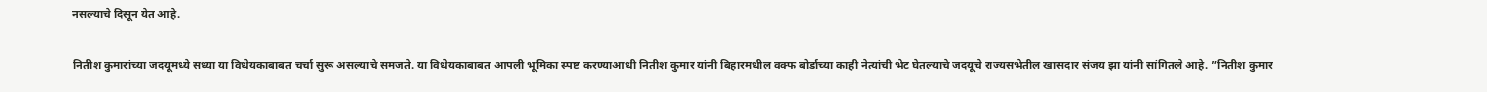नसल्याचे दिसून येत आहे.

नितीश कुमारांच्या जदयूमध्ये सध्या या विधेयकाबाबत चर्चा सुरू असल्याचे समजते. या विधेयकाबाबत आपली भूमिका स्पष्ट करण्याआधी नितीश कुमार यांनी बिहारमधील वक्फ बोर्डाच्या काही नेत्यांची भेट घेतल्याचे जदयूचे राज्यसभेतील खासदार संजय झा यांनी सांगितले आहे. ”नितीश कुमार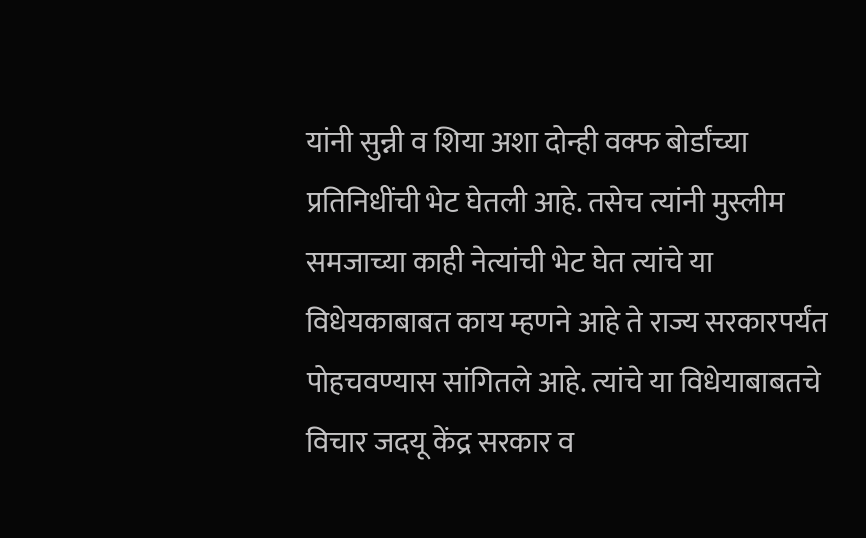यांनी सुन्नी व शिया अशा दोन्ही वक्फ बोर्डांच्या प्रतिनिधींची भेट घेतली आहे. तसेच त्यांनी मुस्लीम समजाच्या काही नेत्यांची भेट घेत त्यांचे या विधेयकाबाबत काय म्हणने आहे ते राज्य सरकारपर्यंत पोहचवण्यास सांगितले आहे. त्यांचे या विधेयाबाबतचे विचार जदयू केंद्र सरकार व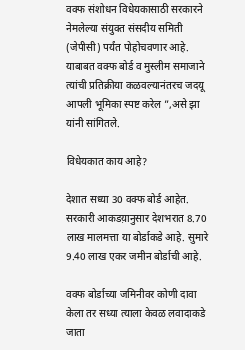वक्फ संशोधन विधेयकासाठी सरकारने नेमलेल्या संयुक्त संसदीय समिती  (जेपीसी) पर्यंत पोहोचवणार आहे. याबाबत वक्फ बोर्ड व मुस्लीम समाजाने त्यांची प्रतिक्रीया कळवल्यानंतरच जदयू आपली भूमिका स्पष्ट करेल ”,असे झा यांनी सांगितले.

विधेयकात काय आहे?

देशात सध्या 30 वक्फ बोर्ड आहेत. सरकारी आकडय़ानुसार देशभरात 8.70 लाख मालमत्ता या बोर्डाकडे आहे. सुमारे 9.40 लाख एकर जमीन बोर्डाची आहे.

वक्फ बोर्डाच्या जमिनीवर कोणी दावा केला तर सध्या त्याला केवळ लवादाकडे जाता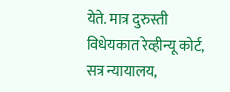येते. मात्र दुरुस्ती विधेयकात रेव्हीन्यू कोर्ट, सत्र न्यायालय,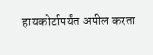हायकोर्टापर्यंत अपील करता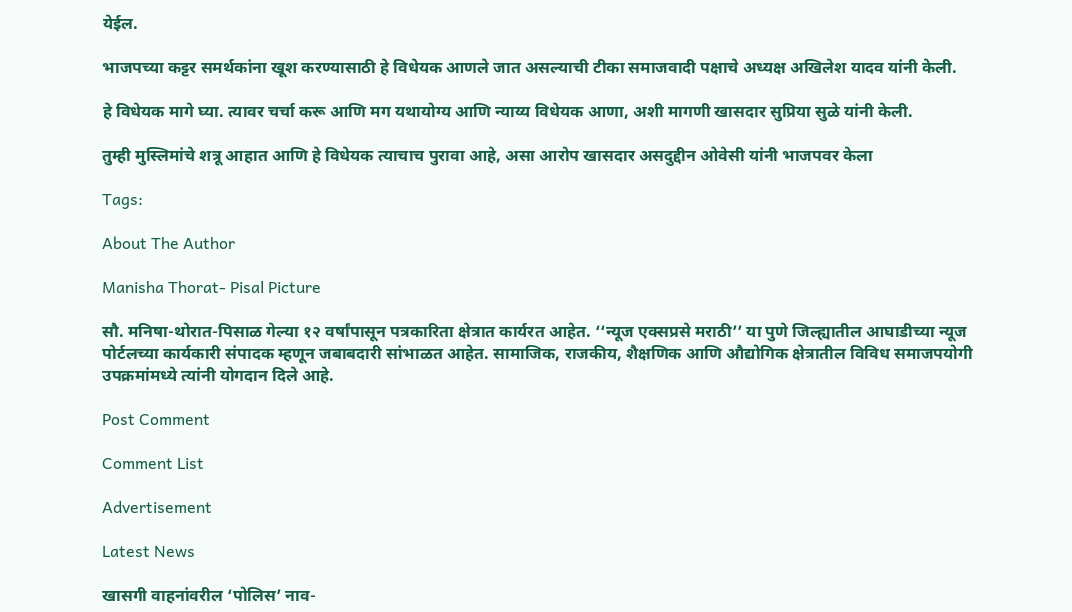येईल.

भाजपच्या कट्टर समर्थकांना खूश करण्यासाठी हे विधेयक आणले जात असल्याची टीका समाजवादी पक्षाचे अध्यक्ष अखिलेश यादव यांनी केली.

हे विधेयक मागे घ्या. त्यावर चर्चा करू आणि मग यथायोग्य आणि न्याय्य विधेयक आणा, अशी मागणी खासदार सुप्रिया सुळे यांनी केली.

तुम्ही मुस्लिमांचे शत्रू आहात आणि हे विधेयक त्याचाच पुरावा आहे, असा आरोप खासदार असदुद्दीन ओवेसी यांनी भाजपवर केला

Tags:

About The Author

Manisha Thorat- Pisal Picture

सौ. मनिषा-थोरात-पिसाळ गेल्या १२ वर्षांपासून पत्रकारिता क्षेत्रात कार्यरत आहेत. ‘‘न्यूज एक्सप्रसे मराठी’’ या पुणे जिल्ह्यातील आघाडीच्या न्यूज पोर्टलच्या कार्यकारी संपादक म्हणून जबाबदारी सांभाळत आहेत. सामाजिक, राजकीय, शैक्षणिक आणि औद्योगिक क्षेत्रातील विविध समाजपयोगी उपक्रमांमध्ये त्यांनी योगदान दिले आहे.

Post Comment

Comment List

Advertisement

Latest News

खासगी वाहनांवरील ‘पोलिस’ नाव-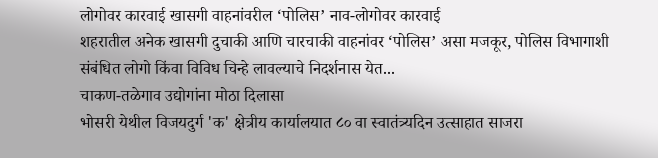लोगोवर कारवाई खासगी वाहनांवरील ‘पोलिस’ नाव-लोगोवर कारवाई
शहरातील अनेक खासगी दुचाकी आणि चारचाकी वाहनांवर ‘पोलिस’ असा मजकूर, पोलिस विभागाशी संबंधित लोगो किंवा विविध चिन्हे लावल्याचे निदर्शनास येत...
चाकण-तळेगाव उद्योगांना मोठा दिलासा
भोसरी येथील विजयदुर्ग 'क' क्षेत्रीय कार्यालयात ८० वा स्वातंत्र्यदिन उत्साहात साजरा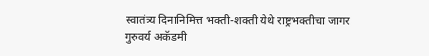स्वातंत्र्य दिनानिमित्त भक्ती-शक्ती येथे राष्ट्रभक्तीचा जागर
गुरुवर्य अकॅडमी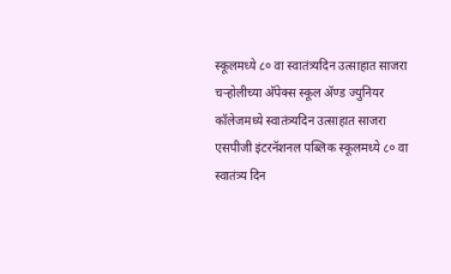स्कूलमध्ये ८० वा स्वातंत्र्यदिन उत्साहात साजरा
चऱ्होलीच्या अ‍ॅपेक्स स्कूल अ‍ॅण्ड ज्युनियर कॉलेजमध्ये स्वातंत्र्यदिन उत्साहात साजरा
एसपीजी इंटरनॅशनल पब्लिक स्कूलमध्ये ८० वा स्वातंत्र्य दिन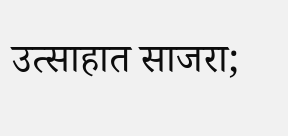उत्साहात साजरा;